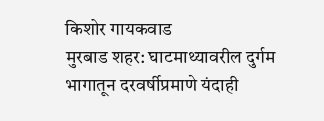किशोर गायकवाड
मुरबाड शहर: घाटमाथ्यावरील दुर्गम भागातून दरवर्षीप्रमाणे यंदाही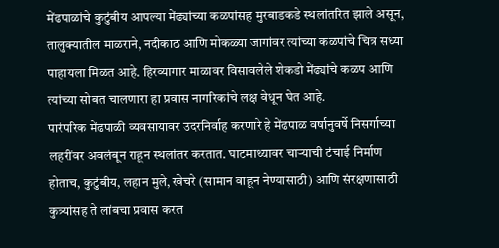मेंढपाळांचे कुटुंबीय आपल्या मेंढ्यांच्या कळपांसह मुरबाडकडे स्थलांतरित झाले असून, तालुक्यातील माळराने, नदीकाठ आणि मोकळ्या जागांवर त्यांच्या कळपांचे चित्र सध्या पाहायला मिळत आहे. हिरव्यागार माळावर विसावलेले शेकडो मेंढ्यांचे कळप आणि त्यांच्या सोबत चालणारा हा प्रवास नागरिकांचे लक्ष वेधून घेत आहे.
पारंपरिक मेंढपाळी व्यवसायावर उदरनिर्वाह करणारे हे मेंढपाळ वर्षानुवर्षे निसर्गाच्या लहरींवर अवलंबून राहून स्थलांतर करतात. घाटमाथ्यावर चाऱ्याची टंचाई निर्माण होताच, कुटुंबीय, लहान मुले, खेचरे (सामान वाहून नेण्यासाठी) आणि संरक्षणासाठी कुत्र्यांसह ते लांबचा प्रवास करत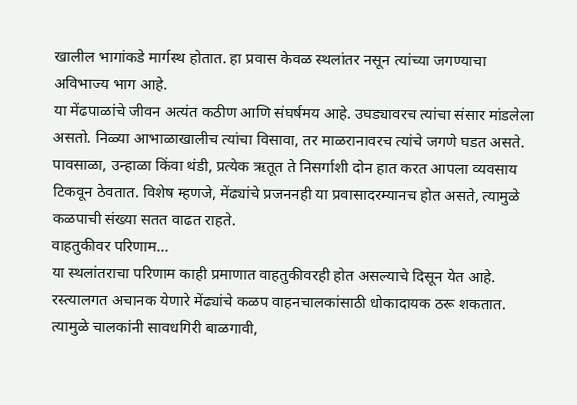खालील भागांकडे मार्गस्थ होतात. हा प्रवास केवळ स्थलांतर नसून त्यांच्या जगण्याचा अविभाज्य भाग आहे.
या मेंढपाळांचे जीवन अत्यंत कठीण आणि संघर्षमय आहे. उघड्यावरच त्यांचा संसार मांडलेला असतो. निळ्या आभाळाखालीच त्यांचा विसावा, तर माळरानावरच त्यांचे जगणे घडत असते. पावसाळा, उन्हाळा किंवा थंडी, प्रत्येक ऋतूत ते निसर्गाशी दोन हात करत आपला व्यवसाय टिकवून ठेवतात. विशेष म्हणजे, मेंढ्यांचे प्रजननही या प्रवासादरम्यानच होत असते, त्यामुळे कळपाची संख्या सतत वाढत राहते.
वाहतुकीवर परिणाम...
या स्थलांतराचा परिणाम काही प्रमाणात वाहतुकीवरही होत असल्याचे दिसून येत आहे. रस्त्यालगत अचानक येणारे मेंढ्यांचे कळप वाहनचालकांसाठी धोकादायक ठरू शकतात. त्यामुळे चालकांनी सावधगिरी बाळगावी,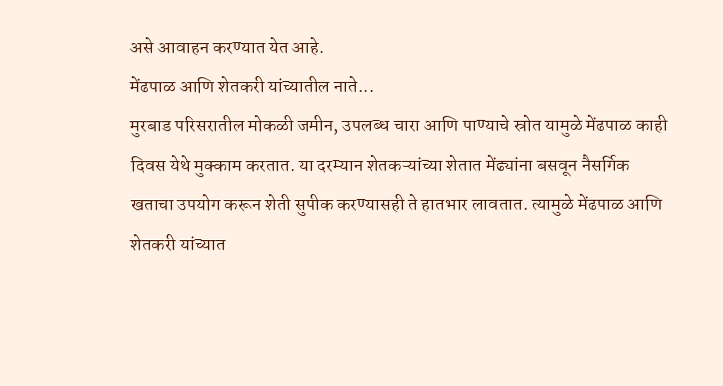असे आवाहन करण्यात येत आहे.
मेंढपाळ आणि शेतकरी यांच्यातील नाते...
मुरबाड परिसरातील मोकळी जमीन, उपलब्ध चारा आणि पाण्याचे स्रोत यामुळे मेंढपाळ काही दिवस येथे मुक्काम करतात. या दरम्यान शेतकऱ्यांच्या शेतात मेंढ्यांना बसवून नैसर्गिक खताचा उपयोग करून शेती सुपीक करण्यासही ते हातभार लावतात. त्यामुळे मेंढपाळ आणि शेतकरी यांच्यात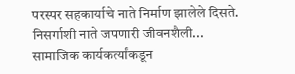परस्पर सहकार्याचे नाते निर्माण झालेले दिसते.
निसर्गाशी नाते जपणारी जीवनशैली...
सामाजिक कार्यकर्त्यांकडून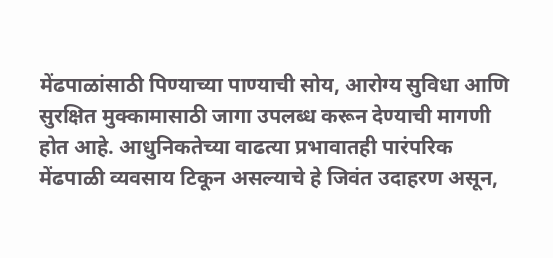मेंढपाळांसाठी पिण्याच्या पाण्याची सोय, आरोग्य सुविधा आणि सुरक्षित मुक्कामासाठी जागा उपलब्ध करून देण्याची मागणी होत आहे. आधुनिकतेच्या वाढत्या प्रभावातही पारंपरिक मेंढपाळी व्यवसाय टिकून असल्याचे हे जिवंत उदाहरण असून,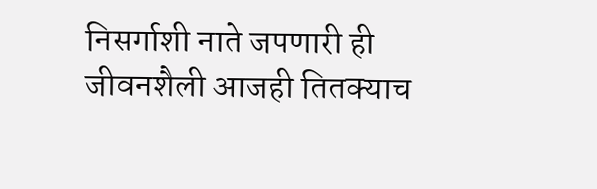निसर्गाशी नाते जपणारी ही जीवनशैली आजही तितक्याच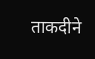ताकदीने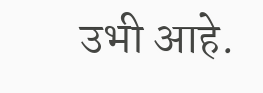उभी आहे.